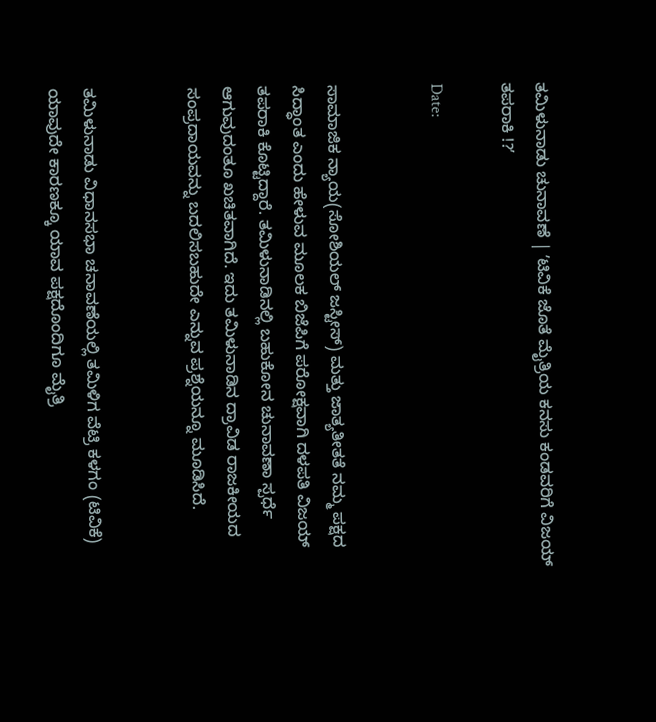ತಮಿಳುನಾಡು ಚುನಾವಣೆ | ʼಟಿವಿಕೆ ಜೊತೆ ಮೈತ್ರಿಯ ಕನಸು ಕಂಡವರಿಗೆ ವಿಜಯ್‌ ತಪರಾಕಿ !?ʼ

Date:


ಸಾಮಾಜಿಕ ನ್ಯಾಯ(ಸೋಶಿಯಲ್‌ ಜಸ್ಟೀಸ್‌) ಮತ್ತು ಜಾತ್ಯತೀತತೆ ನಮ್ಮ ಪಕ್ಷದ ಸಿದ್ಧಾಂತ ಎಂದು ಹೇಳುವ ಮೂಲಕ ಬಿಜೆಪಿಗೆ ಪರೋಕ್ಷವಾಗಿ ದಳಪತಿ ವಿಜಯ್‌ ತಪರಾಕಿ ಕೊಟ್ಟಿದ್ದಾರೆ. ತಮಿಳುನಾಡಿನಲ್ಲಿ ಬಹುಕೋನ ಚುನಾವಣಾ ಸ್ಪರ್ಧೆ ಆಗುವುದಂತೂ ಖಚಿತವಾಗಿದೆ. ಇದು ತಮಿಳುನಾಡಿನ ದ್ರಾವಿಡ ರಾಜಕೀಯದ ಸಂಪ್ರದಾಯವನ್ನು ಬದಲಿಸಬಹುದೇ ಎನ್ನುವ ಪ್ರಶ್ನೆಯನ್ನೂ ಮೂಡಿಸಿದೆ.


ತಮಿಳುನಾಡು ವಿಧಾನಸಭಾ ಚನಾವಣೆಯಲ್ಲಿ ತಮಿಳಿಗ ವೆಟ್ರಿ ಕಳಗಂ (ಟಿವಿಕೆ) ಯಾವುದೇ ಕಾರಣಕ್ಕೂ ಯಾವ ಪಕ್ಷದೊಂದಿಗೂ ಮೈತ್ರಿ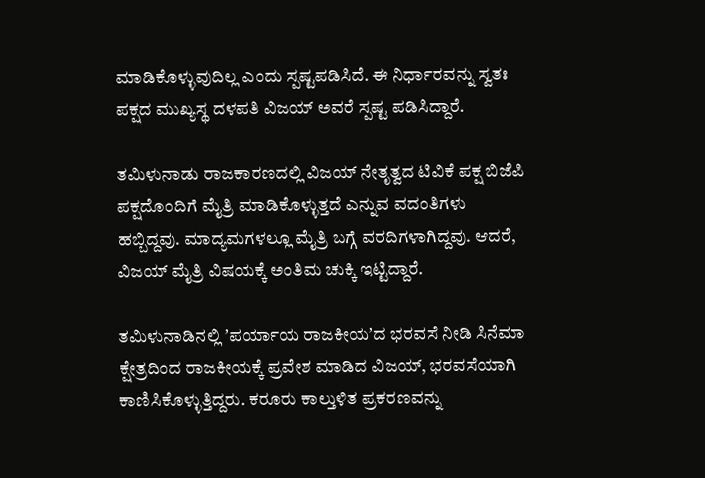ಮಾಡಿಕೊಳ್ಳುವುದಿಲ್ಲ ಎಂದು ಸ್ಪಷ್ಟಪಡಿಸಿದೆ. ಈ ನಿರ್ಧಾರವನ್ನು ಸ್ವತಃ ಪಕ್ಷದ ಮುಖ್ಯಸ್ಥ ದಳಪತಿ ವಿಜಯ್‌ ಅವರೆ ಸ್ಪಷ್ಟ ಪಡಿಸಿದ್ದಾರೆ.

ತಮಿಳುನಾಡು ರಾಜಕಾರಣದಲ್ಲಿ ವಿಜಯ್‌ ನೇತೃತ್ವದ ಟಿವಿಕೆ ಪಕ್ಷ ಬಿಜೆಪಿ ಪಕ್ಷದೊಂದಿಗೆ ಮೈತ್ರಿ ಮಾಡಿಕೊಳ್ಳುತ್ತದೆ ಎನ್ನುವ ವದಂತಿಗಳು ಹಬ್ಬಿದ್ದವು. ಮಾದ್ಯಮಗಳಲ್ಲೂ ಮೈತ್ರಿ ಬಗ್ಗೆ ವರದಿಗಳಾಗಿದ್ದವು. ಆದರೆ, ವಿಜಯ್‌ ಮೈತ್ರಿ ವಿಷಯಕ್ಕೆ ಅಂತಿಮ ಚುಕ್ಕಿ ಇಟ್ಟಿದ್ದಾರೆ.

ತಮಿಳುನಾಡಿನಲ್ಲಿ ʼಪರ್ಯಾಯ ರಾಜಕೀಯʼದ ಭರವಸೆ ನೀಡಿ ಸಿನೆಮಾ ಕ್ಷೇತ್ರದಿಂದ ರಾಜಕೀಯಕ್ಕೆ ಪ್ರವೇಶ ಮಾಡಿದ ವಿಜಯ್‌, ಭರವಸೆಯಾಗಿ ಕಾಣಿಸಿಕೊಳ್ಳುತ್ತಿದ್ದರು. ಕರೂರು ಕಾಲ್ತುಳಿತ ಪ್ರಕರಣವನ್ನು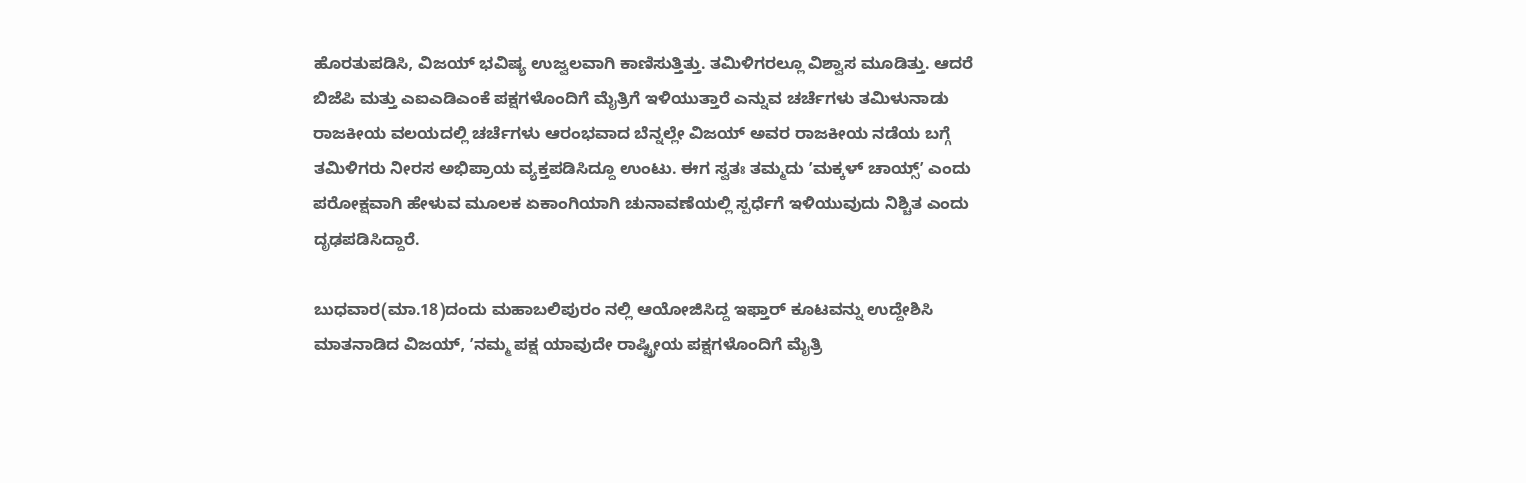ಹೊರತುಪಡಿಸಿ, ವಿಜಯ್‌ ಭವಿಷ್ಯ ಉಜ್ವಲವಾಗಿ ಕಾಣಿಸುತ್ತಿತ್ತು. ತಮಿಳಿಗರಲ್ಲೂ ವಿಶ್ವಾಸ ಮೂಡಿತ್ತು. ಆದರೆ ಬಿಜೆಪಿ ಮತ್ತು ಎಐಎಡಿಎಂಕೆ ಪಕ್ಷಗಳೊಂದಿಗೆ ಮೈತ್ರಿಗೆ ಇಳಿಯುತ್ತಾರೆ ಎನ್ನುವ ಚರ್ಚೆಗಳು ತಮಿಳುನಾಡು ರಾಜಕೀಯ ವಲಯದಲ್ಲಿ ಚರ್ಚೆಗಳು ಆರಂಭವಾದ ಬೆನ್ನಲ್ಲೇ ವಿಜಯ್‌ ಅವರ ರಾಜಕೀಯ ನಡೆಯ ಬಗ್ಗೆ ತಮಿಳಿಗರು ನೀರಸ ಅಭಿಪ್ರಾಯ ವ್ಯಕ್ತಪಡಿಸಿದ್ದೂ ಉಂಟು. ಈಗ ಸ್ವತಃ ತಮ್ಮದು ʼಮಕ್ಕಳ್‌ ಚಾಯ್ಸ್‌ʼ ಎಂದು ಪರೋಕ್ಷವಾಗಿ ಹೇಳುವ ಮೂಲಕ ಏಕಾಂಗಿಯಾಗಿ ಚುನಾವಣೆಯಲ್ಲಿ ಸ್ಪರ್ಧೆಗೆ ಇಳಿಯುವುದು ನಿಶ್ಚಿತ ಎಂದು ದೃಢಪಡಿಸಿದ್ದಾರೆ.

ಬುಧವಾರ(ಮಾ.18)ದಂದು ಮಹಾಬಲಿಪುರಂ ನಲ್ಲಿ ಆಯೋಜಿಸಿದ್ದ ಇಫ್ತಾರ್‌ ಕೂಟವನ್ನು ಉದ್ದೇಶಿಸಿ ಮಾತನಾಡಿದ ವಿಜಯ್‌, ʼನಮ್ಮ ಪಕ್ಷ ಯಾವುದೇ ರಾಷ್ಟ್ರೀಯ ಪಕ್ಷಗಳೊಂದಿಗೆ ಮೈತ್ರಿ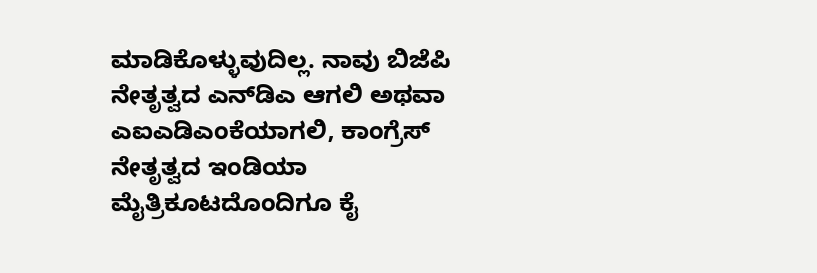ಮಾಡಿಕೊಳ್ಳುವುದಿಲ್ಲ. ನಾವು ಬಿಜೆಪಿ ನೇತೃತ್ವದ ಎನ್‌ಡಿಎ ಆಗಲಿ ಅಥವಾ ಎಐಎಡಿಎಂಕೆಯಾಗಲಿ, ಕಾಂಗ್ರೆಸ್‌ ನೇತೃತ್ವದ ಇಂಡಿಯಾ ಮೈತ್ರಿಕೂಟದೊಂದಿಗೂ ಕೈ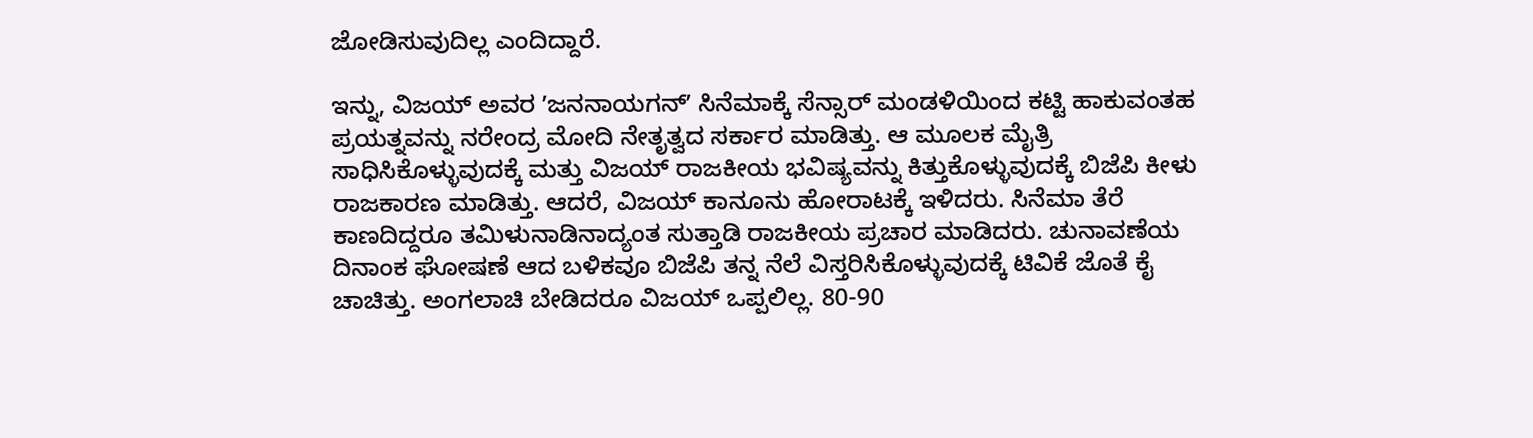ಜೋಡಿಸುವುದಿಲ್ಲ ಎಂದಿದ್ದಾರೆ.

ಇನ್ನು, ವಿಜಯ್‌ ಅವರ ʼಜನನಾಯಗನ್‌ʼ ಸಿನೆಮಾಕ್ಕೆ ಸೆನ್ಸಾರ್‌ ಮಂಡಳಿಯಿಂದ ಕಟ್ಟಿ ಹಾಕುವಂತಹ ಪ್ರಯತ್ನವನ್ನು ನರೇಂದ್ರ ಮೋದಿ ನೇತೃತ್ವದ ಸರ್ಕಾರ ಮಾಡಿತ್ತು. ಆ ಮೂಲಕ ಮೈತ್ರಿ ಸಾಧಿಸಿಕೊಳ್ಳುವುದಕ್ಕೆ ಮತ್ತು ವಿಜಯ್‌ ರಾಜಕೀಯ ಭವಿಷ್ಯವನ್ನು ಕಿತ್ತುಕೊಳ್ಳುವುದಕ್ಕೆ ಬಿಜೆಪಿ ಕೀಳು ರಾಜಕಾರಣ ಮಾಡಿತ್ತು. ಆದರೆ, ವಿಜಯ್‌ ಕಾನೂನು ಹೋರಾಟಕ್ಕೆ ಇಳಿದರು. ಸಿನೆಮಾ ತೆರೆ ಕಾಣದಿದ್ದರೂ ತಮಿಳುನಾಡಿನಾದ್ಯಂತ ಸುತ್ತಾಡಿ ರಾಜಕೀಯ ಪ್ರಚಾರ ಮಾಡಿದರು. ಚುನಾವಣೆಯ ದಿನಾಂಕ ಘೋಷಣೆ ಆದ ಬಳಿಕವೂ ಬಿಜೆಪಿ ತನ್ನ ನೆಲೆ ವಿಸ್ತರಿಸಿಕೊಳ್ಳುವುದಕ್ಕೆ ಟಿವಿಕೆ ಜೊತೆ ಕೈ ಚಾಚಿತ್ತು. ಅಂಗಲಾಚಿ ಬೇಡಿದರೂ ವಿಜಯ್‌ ಒಪ್ಪಲಿಲ್ಲ. 80-90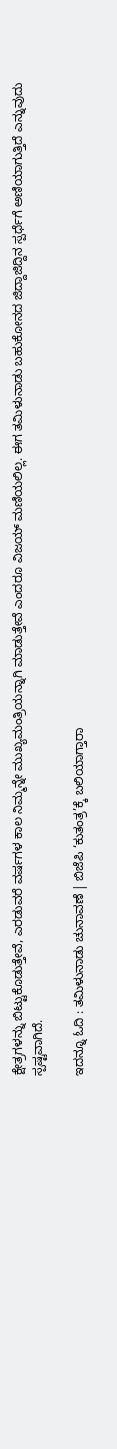ಕ್ಷೇತ್ರಗಳನ್ನು ಬಿಟ್ಟುಕೊಡುತ್ತೇವೆ, ಎರಡುವರೆ ವರ್ಷಗಳ ಕಾಲ ನಿಮ್ಮನ್ನೇ ಮುಖ್ಯಮಂತ್ರಿಯನ್ನಾಗಿ ಮಾಡುತ್ತೇವೆ ಎಂದರೂ ವಿಜಯ್‌ ಮಣಿಯಲಿಲ್ಲ. ಈಗ ತಮಿಳುನಾಡು ಬಹುಕೋನದ ಜಿದ್ದಾಜಿದ್ದಿನ ಸ್ಪರ್ಧೆಗೆ ಅಣಿಯಾಗುತ್ತಿದೆ ಎನ್ನುವುದು ಸ್ಪಷ್ಟವಾಗಿದೆ.

ಇದನ್ನೂ ಓದಿ : ತಮಿಳುನಾಡು ಚುನಾವಣೆ | ಬಿಜೆಪಿ ‘ಕುತಂತ್ರ’ಕ್ಕೆ ಬಲಿಯಾಗ್ತಾರಾ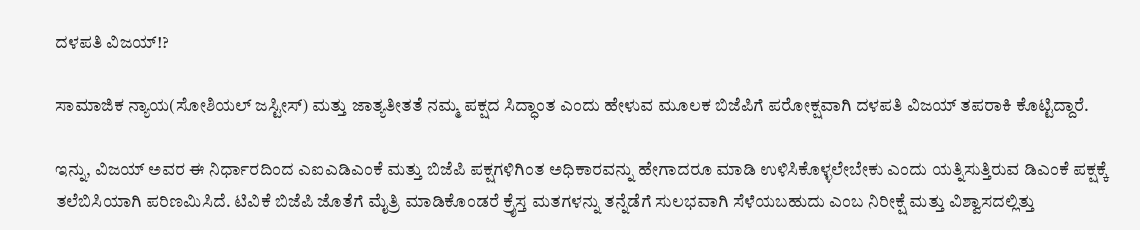ದಳಪತಿ ವಿಜಯ್‌!?

ಸಾಮಾಜಿಕ ನ್ಯಾಯ(ಸೋಶಿಯಲ್‌ ಜಸ್ಟೀಸ್‌) ಮತ್ತು ಜಾತ್ಯತೀತತೆ ನಮ್ಮ ಪಕ್ಷದ ಸಿದ್ಧಾಂತ ಎಂದು ಹೇಳುವ ಮೂಲಕ ಬಿಜೆಪಿಗೆ ಪರೋಕ್ಷವಾಗಿ ದಳಪತಿ ವಿಜಯ್‌ ತಪರಾಕಿ ಕೊಟ್ಟಿದ್ದಾರೆ.

ಇನ್ನು, ವಿಜಯ್‌ ಅವರ ಈ ನಿರ್ಧಾರದಿಂದ ಎಐಎಡಿಎಂಕೆ ಮತ್ತು ಬಿಜೆಪಿ ಪಕ್ಷಗಳಿಗಿಂತ ಅಧಿಕಾರವನ್ನು ಹೇಗಾದರೂ ಮಾಡಿ ಉಳಿಸಿಕೊಳ್ಳಲೇಬೇಕು ಎಂದು ಯತ್ನಿಸುತ್ತಿರುವ ಡಿಎಂಕೆ ಪಕ್ಷಕ್ಕೆ ತಲೆಬಿಸಿಯಾಗಿ ಪರಿಣಮಿಸಿದೆ. ಟಿವಿಕೆ ಬಿಜೆಪಿ ಜೊತೆಗೆ ಮೈತ್ರಿ ಮಾಡಿಕೊಂಡರೆ ಕ್ರೈಸ್ತ ಮತಗಳನ್ನು ತನ್ನೆಡೆಗೆ ಸುಲಭವಾಗಿ ಸೆಳೆಯಬಹುದು ಎಂಬ ನಿರೀಕ್ಷೆ ಮತ್ತು ವಿಶ್ವಾಸದಲ್ಲಿತ್ತು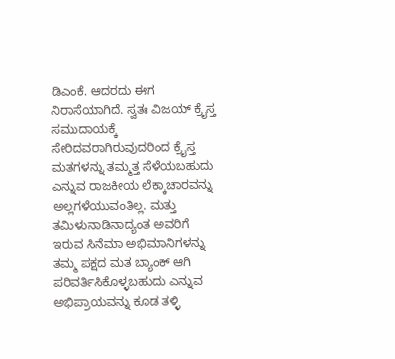ಡಿಎಂಕೆ. ಆದರದು ಈಗ ನಿರಾಸೆಯಾಗಿದೆ. ಸ್ವತಃ ವಿಜಯ್‌ ಕ್ರೈಸ್ತ ಸಮುದಾಯಕ್ಕೆ ಸೇರಿದವರಾಗಿರುವುದರಿಂದ ಕ್ರೈಸ್ತ ಮತಗಳನ್ನು ತಮ್ಮತ್ತ ಸೆಳೆಯಬಹುದು ಎನ್ನುವ ರಾಜಕೀಯ ಲೆಕ್ಕಾಚಾರವನ್ನು ಅಲ್ಲಗಳೆಯುವಂತಿಲ್ಲ. ಮತ್ತು ತಮಿಳುನಾಡಿನಾದ್ಯಂತ ಅವರಿಗೆ ಇರುವ ಸಿನೆಮಾ ಅಭಿಮಾನಿಗಳನ್ನು ತಮ್ಮ ಪಕ್ಷದ ಮತ ಬ್ಯಾಂಕ್‌ ಆಗಿ ಪರಿವರ್ತಿಸಿಕೊಳ್ಳಬಹುದು ಎನ್ನುವ ಅಭಿಪ್ರಾಯವನ್ನು ಕೂಡ ತಳ್ಳಿ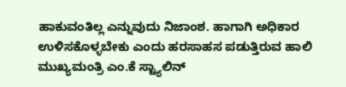ಹಾಕುವಂತಿಲ್ಲ ಎನ್ನುವುದು ನಿಜಾಂಶ. ಹಾಗಾಗಿ ಅಧಿಕಾರ ಉಳಿಸಕೊಳ್ಳಬೇಕು ಎಂದು ಹರಸಾಹಸ ಪಡುತ್ತಿರುವ ಹಾಲಿ ಮುಖ್ಯಮಂತ್ರಿ ಎಂ.ಕೆ ಸ್ಟ್ಯಾಲಿನ್‌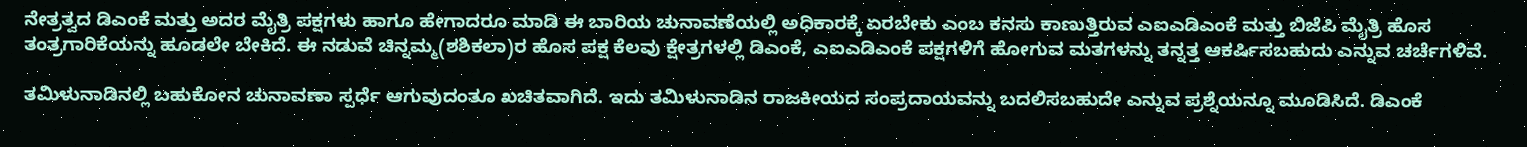ನೇತ್ರತ್ವದ ಡಿಎಂಕೆ ಮತ್ತು ಅದರ ಮೈತ್ರಿ ಪಕ್ಷಗಳು ಹಾಗೂ ಹೇಗಾದರೂ ಮಾಡಿ ಈ ಬಾರಿಯ ಚುನಾವಣೆಯಲ್ಲಿ ಅಧಿಕಾರಕ್ಕೆ ಏರಬೇಕು ಎಂಬ ಕನಸು ಕಾಣುತ್ತಿರುವ ಎಐಎಡಿಎಂಕೆ ಮತ್ತು ಬಿಜೆಪಿ ಮೈತ್ರಿ ಹೊಸ ತಂತ್ರಗಾರಿಕೆಯನ್ನು ಹೂಡಲೇ ಬೇಕಿದೆ. ಈ ನಡುವೆ ಚಿನ್ನಮ್ಮ(ಶಶಿಕಲಾ)ರ ಹೊಸ ಪಕ್ಷ ಕೆಲವು ಕ್ಷೇತ್ರಗಳಲ್ಲಿ ಡಿಎಂಕೆ, ಎಐಎಡಿಎಂಕೆ ಪಕ್ಷಗಳಿಗೆ ಹೋಗುವ ಮತಗಳನ್ನು ತನ್ನತ್ತ ಆಕರ್ಷಿಸಬಹುದು ಎನ್ನುವ ಚರ್ಚೆಗಳಿವೆ.

ತಮಿಳುನಾಡಿನಲ್ಲಿ ಬಹುಕೋನ ಚುನಾವಣಾ ಸ್ಪರ್ಧೆ ಆಗುವುದಂತೂ ಖಚಿತವಾಗಿದೆ. ಇದು ತಮಿಳುನಾಡಿನ ರಾಜಕೀಯದ ಸಂಪ್ರದಾಯವನ್ನು ಬದಲಿಸಬಹುದೇ ಎನ್ನುವ ಪ್ರಶ್ನೆಯನ್ನೂ ಮೂಡಿಸಿದೆ. ಡಿಎಂಕೆ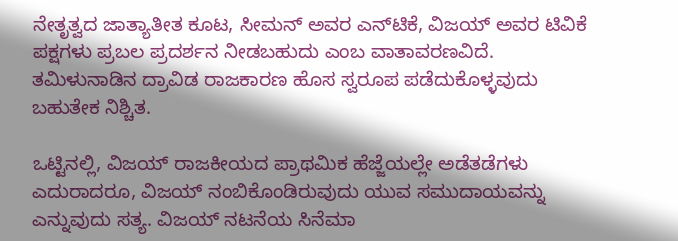ನೇತೃತ್ವದ ಜಾತ್ಯಾತೀತ ಕೂಟ, ಸೀಮನ್‌ ಅವರ ಎನ್‌ಟಿಕೆ, ವಿಜಯ್‌ ಅವರ ಟಿವಿಕೆ ಪಕ್ಷಗಳು ಪ್ರಬಲ ಪ್ರದರ್ಶನ ನೀಡಬಹುದು ಎಂಬ ವಾತಾವರಣವಿದೆ. ತಮಿಳುನಾಡಿನ ದ್ರಾವಿಡ ರಾಜಕಾರಣ ಹೊಸ ಸ್ವರೂಪ ಪಡೆದುಕೊಳ್ಳವುದು ಬಹುತೇಕ ನಿಶ್ಚಿತ.

ಒಟ್ಟಿನಲ್ಲಿ, ವಿಜಯ್‌ ರಾಜಕೀಯದ ಪ್ರಾಥಮಿಕ ಹೆಜ್ಜೆಯಲ್ಲೇ ಅಡೆತಡೆಗಳು ಎದುರಾದರೂ, ವಿಜಯ್‌ ನಂಬಿಕೊಂಡಿರುವುದು ಯುವ ಸಮುದಾಯವನ್ನು ಎನ್ನುವುದು ಸತ್ಯ. ವಿಜಯ್‌ ನಟನೆಯ ಸಿನೆಮಾ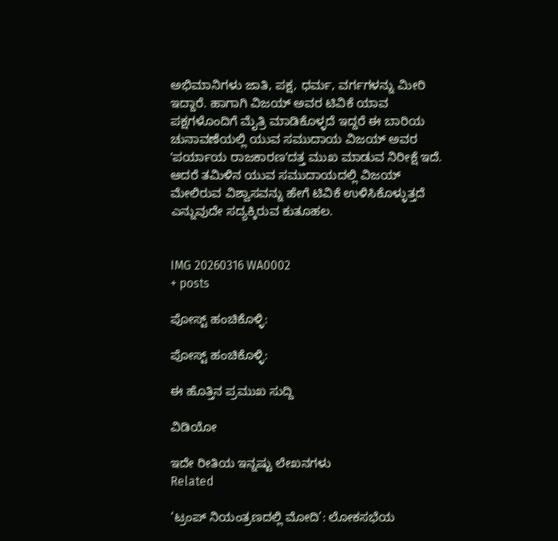ಅಭಿಮಾನಿಗಳು ಜಾತಿ, ಪಕ್ಷ, ಧರ್ಮ, ವರ್ಗಗಳನ್ನು ಮೀರಿ ಇದ್ದಾರೆ. ಹಾಗಾಗಿ ವಿಜಯ್‌ ಅವರ ಟಿವಿಕೆ ಯಾವ ಪಕ್ಷಗಳೊಂದಿಗೆ ಮೈತ್ರಿ ಮಾಡಿಕೊಳ್ಳದೆ ಇದ್ದರೆ ಈ ಬಾರಿಯ ಚುನಾವಣೆಯಲ್ಲಿ ಯುವ ಸಮುದಾಯ ವಿಜಯ್‌ ಅವರ ʼಪರ್ಯಾಯ ರಾಜಕಾರಣʼದತ್ತ ಮುಖ ಮಾಡುವ ನಿರೀಕ್ಷೆ ಇದೆ. ಆದರೆ ತಮಿಳಿನ ಯುವ ಸಮುದಾಯದಲ್ಲಿ ವಿಜಯ್‌ ಮೇಲಿರುವ ವಿಶ್ವಾಸವನ್ನು ಹೇಗೆ ಟಿವಿಕೆ ಉಳಿಸಿಕೊಳ್ಳುತ್ತದೆ ಎನ್ನುವುದೇ ಸದ್ಯಕ್ಕಿರುವ ಕುತೂಹಲ.


IMG 20260316 WA0002
+ posts

ಪೋಸ್ಟ್ ಹಂಚಿಕೊಳ್ಳಿ:

ಪೋಸ್ಟ್ ಹಂಚಿಕೊಳ್ಳಿ:

ಈ ಹೊತ್ತಿನ ಪ್ರಮುಖ ಸುದ್ದಿ

ವಿಡಿಯೋ

ಇದೇ ರೀತಿಯ ಇನ್ನಷ್ಟು ಲೇಖನಗಳು
Related

‘ಟ್ರಂಪ್ ನಿಯಂತ್ರಣದಲ್ಲಿ ಮೋದಿ’: ಲೋಕಸಭೆಯ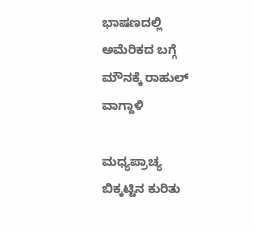ಭಾಷಣದಲ್ಲಿ ಅಮೆರಿಕದ ಬಗ್ಗೆ ಮೌನಕ್ಕೆ ರಾಹುಲ್ ವಾಗ್ದಾಳಿ

ಮಧ್ಯಪ್ರಾಚ್ಯ ಬಿಕ್ಕಟ್ಟಿನ ಕುರಿತು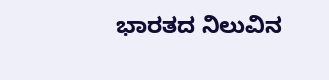ಭಾರತದ ನಿಲುವಿನ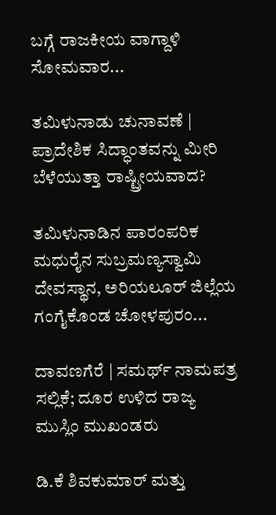ಬಗ್ಗೆ ರಾಜಕೀಯ ವಾಗ್ದಾಳಿ ಸೋಮವಾರ...

ತಮಿಳುನಾಡು ಚುನಾವಣೆ | ಪ್ರಾದೇಶಿಕ ಸಿದ್ಧಾಂತವನ್ನು ಮೀರಿ ಬೆಳೆಯುತ್ತಾ ರಾಷ್ಟ್ರೀಯವಾದ?

ತಮಿಳುನಾಡಿನ ಪಾರಂಪರಿಕ ಮಧುರೈನ ಸುಬ್ರಮಣ್ಯಸ್ವಾಮಿ ದೇವಸ್ಥಾನ, ಅರಿಯಲೂರ್ ಜಿಲ್ಲೆಯ ಗಂಗೈಕೊಂಡ ಚೋಳಪುರಂ...

ದಾವಣಗೆರೆ | ಸಮರ್ಥ್‌ ನಾಮಪತ್ರ ಸಲ್ಲಿಕೆ; ದೂರ ಉಳಿದ ರಾಜ್ಯ ಮುಸ್ಲಿಂ ಮುಖಂಡರು

ಡಿ.ಕೆ ಶಿವಕುಮಾರ್ ಮತ್ತು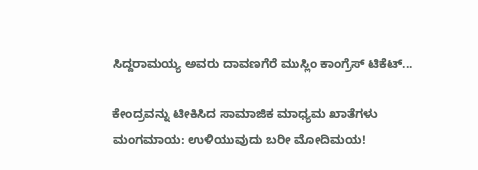ಸಿದ್ದರಾಮಯ್ಯ ಅವರು ದಾವಣಗೆರೆ ಮುಸ್ಲಿಂ ಕಾಂಗ್ರೆಸ್‌ ಟಿಕೆಟ್...

ಕೇಂದ್ರವನ್ನು ಟೀಕಿಸಿದ ಸಾಮಾಜಿಕ ಮಾಧ್ಯಮ ಖಾತೆಗಳು ಮಂಗಮಾಯ: ಉಳಿಯುವುದು ಬರೀ ಮೋದಿಮಯ!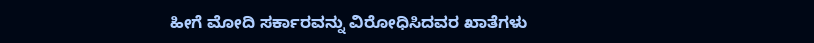ಹೀಗೆ ಮೋದಿ ಸರ್ಕಾರವನ್ನು ವಿರೋಧಿಸಿದವರ ಖಾತೆಗಳು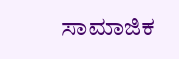ಸಾಮಾಜಿಕ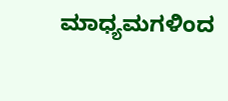ಮಾಧ್ಯಮಗಳಿಂದ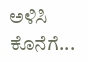ಅಳಿಸಿ ಕೊನೆಗೆ...